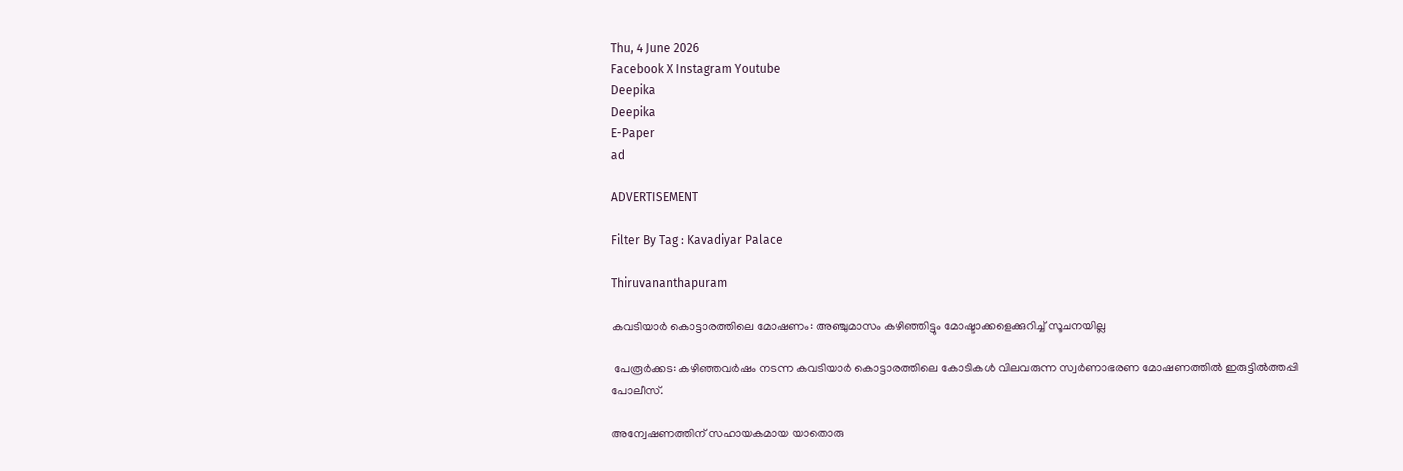Thu, 4 June 2026
Facebook X Instagram Youtube
Deepika
Deepika
E-Paper
ad

ADVERTISEMENT

Filter By Tag : Kavadiyar Palace

Thiruvananthapuram

കവടിയാര്‍ കൊട്ടാരത്തിലെ മോഷണം: അഞ്ചുമാസം കഴിഞ്ഞിട്ടും മോഷ്ടാക്കളെക്കുറിച്ച് സൂചനയില്ല

 പേരൂര്‍ക്കട: കഴിഞ്ഞവര്‍ഷം നടന്ന കവടിയാര്‍ കൊട്ടാരത്തിലെ കോടികള്‍ വിലവരുന്ന സ്വര്‍ണാഭരണ മോഷണത്തില്‍ ഇരുട്ടില്‍ത്തപ്പി പോലീസ്.

അന്വേഷണത്തിന് സഹായകമായ യാതൊരു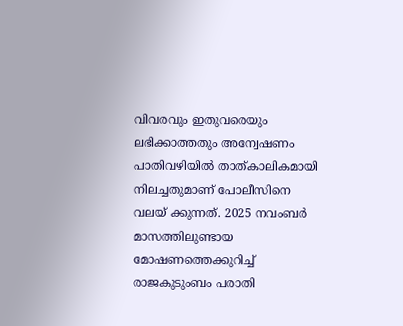വിവരവും ഇതുവരെയും ലഭിക്കാത്തതും അന്വേഷണം പാതിവഴിയില്‍ താത്കാലികമായി നിലച്ചതുമാണ് പോലീസിനെ വലയ് ക്കുന്നത്. 2025 നവംബര്‍ മാസത്തിലുണ്ടായ മോഷണത്തെക്കുറിച്ച് രാജകുടുംബം പരാതി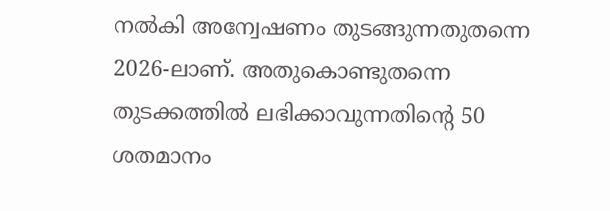നല്‍കി അന്വേഷണം തുടങ്ങുന്നതുതന്നെ 2026-ലാണ്. അതുകൊണ്ടുതന്നെ തുടക്കത്തില്‍ ലഭിക്കാവുന്നതിന്‍റെ 50 ശതമാനം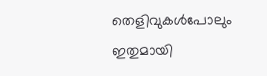തെളിവുകള്‍പോലും ഇതുമായി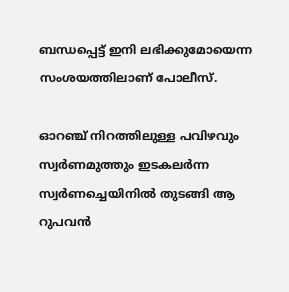ബന്ധപ്പെട്ട് ഇനി ലഭിക്കുമോയെന്ന സംശയത്തിലാണ് പോലീസ്.

ഓറഞ്ച് നിറത്തിലുള്ള പവിഴവും സ്വര്‍ണമുത്തും ഇടകലര്‍ന്ന സ്വര്‍ണച്ചെയിനില്‍ തുടങ്ങി ആ റുപവന്‍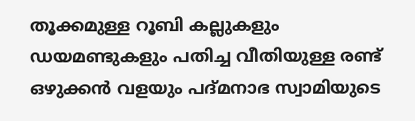തൂക്കമുള്ള റൂബി കല്ലുകളും ഡയമണ്ടുകളും പതിച്ച വീതിയുള്ള രണ്ട് ഒഴുക്കന്‍ വളയും പദ്മനാഭ സ്വാമിയുടെ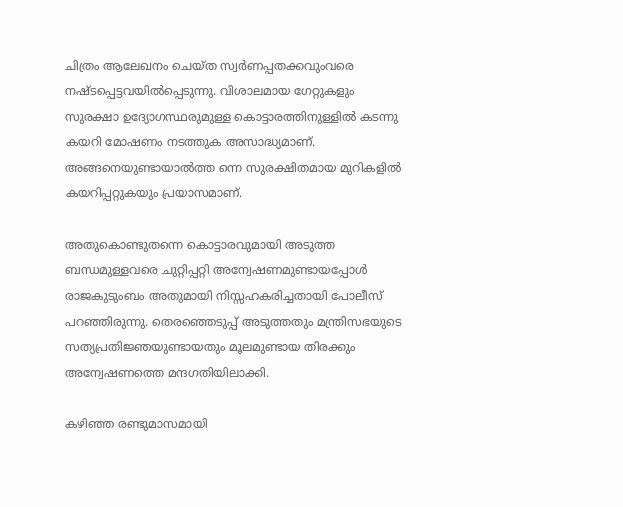ചിത്രം ആലേഖനം ചെയ്ത സ്വര്‍ണപ്പതക്കവുംവരെ നഷ്ടപ്പെട്ടവയില്‍പ്പെടുന്നു. വിശാലമായ ഗേറ്റുകളും സുരക്ഷാ ഉദ്യോഗസ്ഥരുമുള്ള കൊട്ടാരത്തിനുള്ളില്‍ കടന്നു കയറി മോഷണം നടത്തുക അസാദ്ധ്യമാണ്. അങ്ങനെയുണ്ടായാല്‍ത്ത ന്നെ സുരക്ഷിതമായ മുറികളില്‍ കയറിപ്പറ്റുകയും പ്രയാസമാണ്.

അതുകൊണ്ടുതന്നെ കൊട്ടാരവുമായി അടുത്ത ബന്ധമുള്ളവരെ ചുറ്റിപ്പറ്റി അന്വേഷണമുണ്ടായപ്പോള്‍ രാജകുടുംബം അതുമായി നിസ്സഹകരിച്ചതായി പോലീസ് പറഞ്ഞിരുന്നു. തെരഞ്ഞെടുപ്പ് അടുത്തതും മന്ത്രിസഭയുടെ സത്യപ്രതിജ്ഞയുണ്ടായതും മൂലമുണ്ടായ തിരക്കും അന്വേഷണത്തെ മന്ദഗതിയിലാക്കി.

കഴിഞ്ഞ രണ്ടുമാസമായി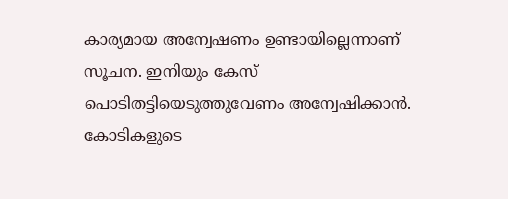കാര്യമായ അന്വേഷണം ഉണ്ടായില്ലെന്നാണ് സൂചന. ഇനിയും കേസ് പൊടിതട്ടിയെടുത്തുവേണം അന്വേഷിക്കാന്‍. കോടികളുടെ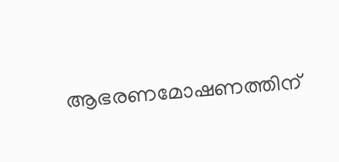ആഭരണമോഷണത്തിന്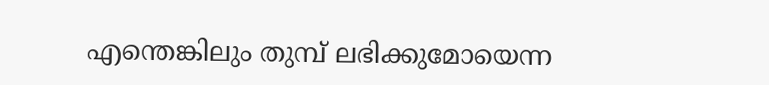എന്തെങ്കിലും തുമ്പ് ലഭിക്കുമോയെന്ന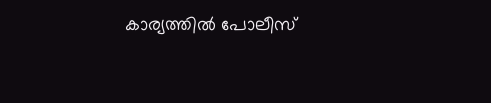കാര്യത്തില്‍ പോലീസ്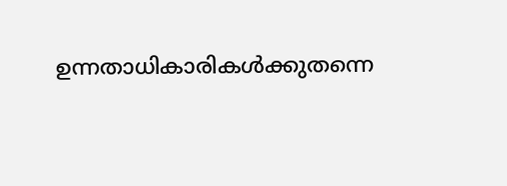ഉന്നതാധികാരികള്‍ക്കുതന്നെ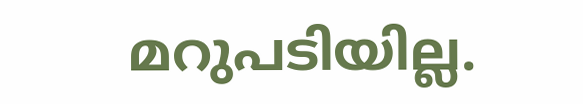മറുപടിയില്ല.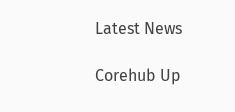Latest News

Corehub Up